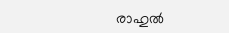രാഹുല്‍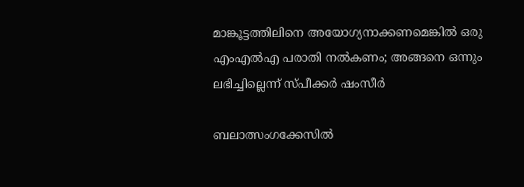മാങ്കൂട്ടത്തിലിനെ അയോഗ്യനാക്കണമെങ്കില്‍ ഒരു എംഎല്‍എ പരാതി നല്‍കണം; അങ്ങനെ ഒന്നും ലഭിച്ചില്ലെന്ന് സ്പീക്കര്‍ ഷംസീര്‍

ബലാത്സംഗക്കേസില്‍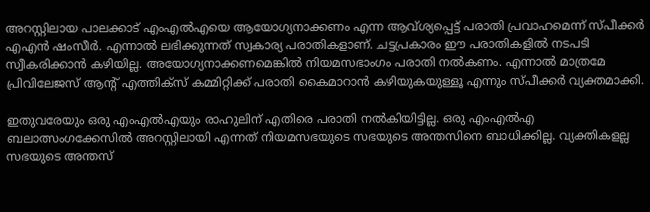അറസ്റ്റിലായ പാലക്കാട് എംഎല്‍എയെ ആയോഗ്യനാക്കണം എന്ന ആവ്ശ്യപ്പെട്ട് പരാതി പ്രവാഹമെന്ന് സ്പീക്കര്‍ എഎന്‍ ഷംസീര്‍. എന്നാല്‍ ലഭിക്കുന്നത് സ്വകാര്യ പരാതികളാണ്. ചട്ടപ്രകാരം ഈ പരാതികളില്‍ നടപടി സ്വീകരിക്കാന്‍ കഴിയില്ല. അയോഗ്യനാക്കണമെങ്കില്‍ നിയമസഭാംഗം പരാതി നല്‍കണം. എന്നാല്‍ മാത്രമേ പ്രിവിലേജസ് ആന്റ് എത്തിക്‌സ് കമ്മിറ്റിക്ക് പരാതി കൈമാറാന്‍ കഴിയുകയുള്ളൂ എന്നും സ്പീക്കര്‍ വ്യക്തമാക്കി.

ഇതുവരേയും ഒരു എംഎല്‍എയും രാഹുലിന് എതിരെ പരാതി നല്‍കിയിട്ടില്ല. ഒരു എംഎല്‍എ ബലാത്സംഗക്കേസില്‍ അറസ്റ്റിലായി എന്നത് നിയമസഭയുടെ സഭയുടെ അന്തസിനെ ബാധിക്കില്ല. വ്യക്തികളല്ല സഭയുടെ അന്തസ്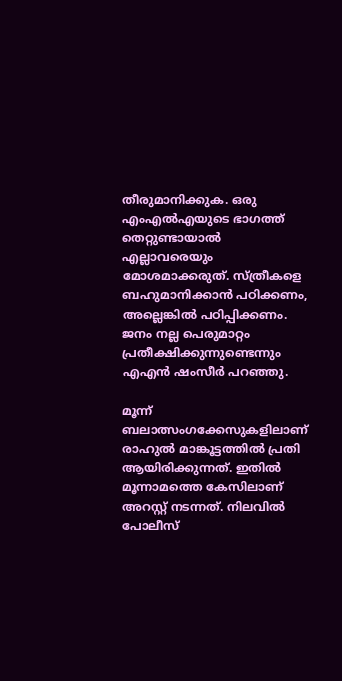തീരുമാനിക്കുക. ഒരു എംഎല്‍എയുടെ ഭാഗത്ത് തെറ്റുണ്ടായാല്‍ എല്ലാവരെയും മോശമാക്കരുത്. സ്ത്രീകളെ ബഹുമാനിക്കാന്‍ പഠിക്കണം, അല്ലെങ്കില്‍ പഠിപ്പിക്കണം. ജനം നല്ല പെരുമാറ്റം പ്രതീക്ഷിക്കുന്നുണ്ടെന്നും എഎന്‍ ഷംസീര്‍ പറഞ്ഞു.

മൂന്ന് ബലാത്സംഗക്കേസുകളിലാണ് രാഹുല്‍ മാങ്കൂട്ടത്തില്‍ പ്രതി ആയിരിക്കുന്നത്. ഇതില്‍ മൂന്നാമത്തെ കേസിലാണ് അറസ്റ്റ് നടന്നത്. നിലവില്‍ പോലീസ്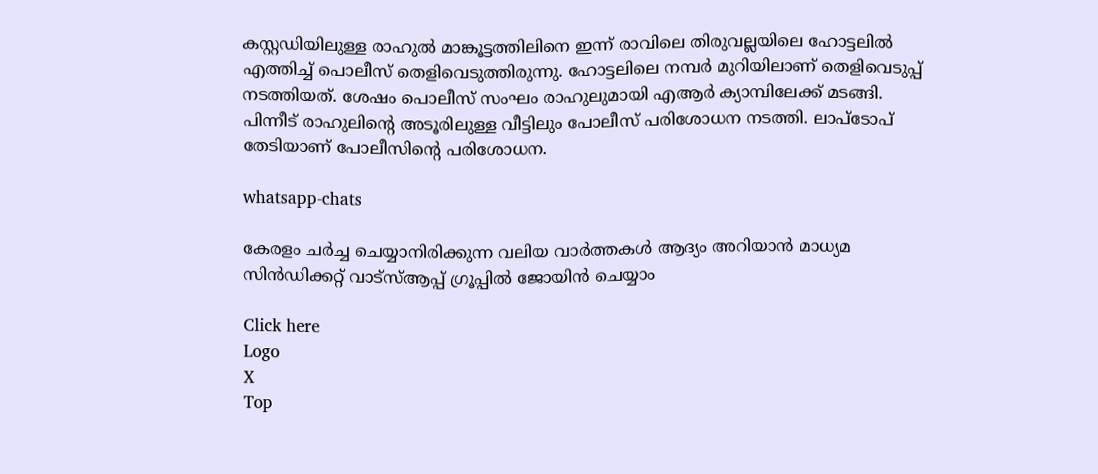കസ്റ്റഡിയിലുള്ള രാഹുല്‍ മാങ്കൂട്ടത്തിലിനെ ഇന്ന് രാവിലെ തിരുവല്ലയിലെ ഹോട്ടലില്‍ എത്തിച്ച് പൊലീസ് തെളിവെടുത്തിരുന്നു. ഹോട്ടലിലെ നമ്പര്‍ മുറിയിലാണ് തെളിവെടുപ്പ് നടത്തിയത്. ശേഷം പൊലീസ് സംഘം രാഹുലുമായി എആര്‍ ക്യാമ്പിലേക്ക് മടങ്ങി. പിന്നീട് രാഹുലിന്റെ അടൂരിലുള്ള വീട്ടിലും പോലീസ് പരിശോധന നടത്തി. ലാപ്‌ടോപ് തേടിയാണ് പോലീസിന്റെ പരിശോധന.

whatsapp-chats

കേരളം ചർച്ച ചെയ്യാനിരിക്കുന്ന വലിയ വാർത്തകൾ ആദ്യം അറിയാൻ മാധ്യമ സിൻഡിക്കറ്റ് വാട്സ്ആപ്പ് ഗ്രൂപ്പിൽ ജോയിൻ ചെയ്യാം

Click here
Logo
X
Top